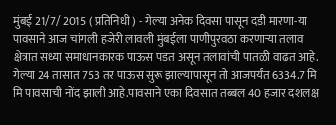मुंबई 21/7/ 2015 ( प्रतिनिधी ) - गेल्या अनेक दिवसा पासून दडी मारणा-या पावसाने आज चांगली हजेरी लावली मुंबईला पाणीपुरवठा करणाऱ्या तलाव क्षेत्रात सध्या समाधानकारक पाऊस पडत असून तलावांची पातळी वाढत आहे. गेल्या 24 तासात 753 तर पाऊस सुरू झाल्यापासून तो आजपर्यंत 6334.7 मि मि पावसाची नोंद झाली आहे.पावसाने एका दिवसात तब्बल 40 हजार दशलक्ष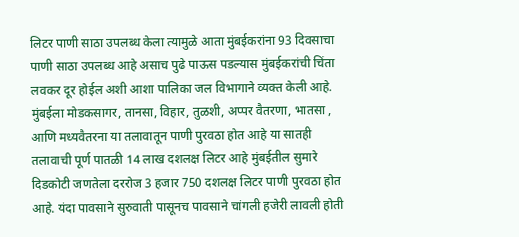लिटर पाणी साठा उपलब्ध केला त्यामुळे आता मुंबईकरांना 93 दिवसाचा पाणी साठा उपलब्ध आहे असाच पुढे पाऊस पडल्यास मुंबईकरांची चिंता लवकर दूर होईल अशी आशा पालिका जल विभागाने व्यक्त केली आहे.
मुंबईला मोडकसागर, तानसा, विहार, तुळशी, अप्पर वैतरणा, भातसा , आणि मध्यवैतरना या तलावातून पाणी पुरवठा होत आहे या सातही तलावाची पूर्ण पातळी 14 लाख दशलक्ष लिटर आहे मुंबईतील सुमारे दिडकोटी जणतेला दररोज 3 हजार 750 दशलक्ष लिटर पाणी पुरवठा होत आहे. यंदा पावसाने सुरुवाती पासूनच पावसाने चांगली हजेरी लावली होती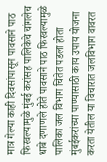मात्र गेल्या काही दिवसांपासून पावसाने पाठ फिरवल्यामुळे मुंबई करांसह पालिकेचे चांगलेच धाबे दणाणले होते पावसाने पाठ फिरवल्यामुळे पालिका जल विभाग चिंतेत पडला होता मुंबईकरांच्या पाण्यासाठी काय उपाय योजना करता येतील या विचारात जलविभाग वावरत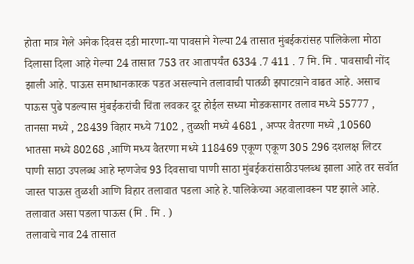होता मात्र गेले अनेक दिवस दडी मारणा-या पावसाने गेल्या 24 तासात मुंबईकरांसह पालिकेला मोठा दिलासा दिला आहे गेल्या 24 तासात 753 तर आतापर्यंत 6334 .7 411 . 7 मि. मि . पावसाची नोंद झाली आहे. पाऊस समाधानकारक पडत असल्याने तलावाची पातळी झपाटय़ाने वाढत आहे. असाच पाऊस पुढे पडल्यास मुंबईकरांची चिंता लवकर दूर होईल सध्या मोडकसागर तलाव मध्ये 55777 , तानसा मध्ये , 28439 विहार मध्ये 7102 , तुळशी मध्ये 4681 , अप्पर वैतरणा मध्ये ,10560 भातसा मध्ये 80268 ,आणि मध्य वैतरणा मध्ये 118469 एकूण एकूण 305 296 दशलक्ष लिटर पाणी साठा उपलब्ध आहे म्हणजेच 93 दिवसाचा पाणी साठा मुंबईकरांसाठीउपलब्ध झाला आहे तर सवॉत जास्त पाऊस तुळशी आणि विहार तलावात पडला आहे हे.पालिकेच्या अहवालावरून पष्ट झाले आहे.
तलावात असा पडला पाऊस (मि . मि . )
तलावाचे नाव 24 तासात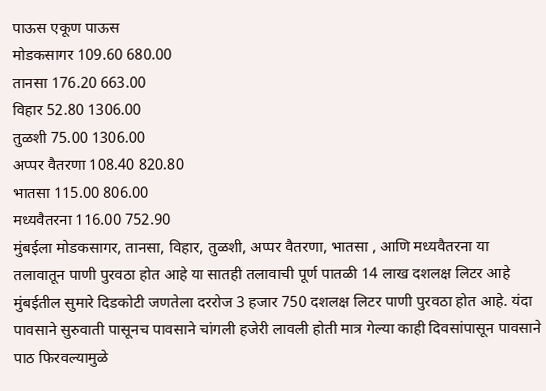पाऊस एकूण पाऊस
मोडकसागर 109.60 680.00
तानसा 176.20 663.00
विहार 52.80 1306.00
तुळशी 75.00 1306.00
अप्पर वैतरणा 108.40 820.80
भातसा 115.00 806.00
मध्यवैतरना 116.00 752.90
मुंबईला मोडकसागर, तानसा, विहार, तुळशी, अप्पर वैतरणा, भातसा , आणि मध्यवैतरना या तलावातून पाणी पुरवठा होत आहे या सातही तलावाची पूर्ण पातळी 14 लाख दशलक्ष लिटर आहे मुंबईतील सुमारे दिडकोटी जणतेला दररोज 3 हजार 750 दशलक्ष लिटर पाणी पुरवठा होत आहे. यंदा पावसाने सुरुवाती पासूनच पावसाने चांगली हजेरी लावली होती मात्र गेल्या काही दिवसांपासून पावसाने पाठ फिरवल्यामुळे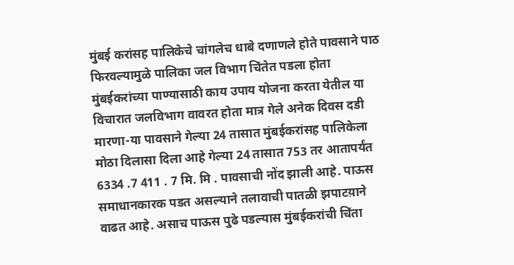मुंबई करांसह पालिकेचे चांगलेच धाबे दणाणले होते पावसाने पाठ फिरवल्यामुळे पालिका जल विभाग चिंतेत पडला होता मुंबईकरांच्या पाण्यासाठी काय उपाय योजना करता येतील या विचारात जलविभाग वावरत होता मात्र गेले अनेक दिवस दडी मारणा-या पावसाने गेल्या 24 तासात मुंबईकरांसह पालिकेला मोठा दिलासा दिला आहे गेल्या 24 तासात 753 तर आतापर्यंत 6334 .7 411 . 7 मि. मि . पावसाची नोंद झाली आहे. पाऊस समाधानकारक पडत असल्याने तलावाची पातळी झपाटय़ाने वाढत आहे. असाच पाऊस पुढे पडल्यास मुंबईकरांची चिंता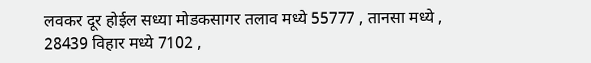लवकर दूर होईल सध्या मोडकसागर तलाव मध्ये 55777 , तानसा मध्ये , 28439 विहार मध्ये 7102 ,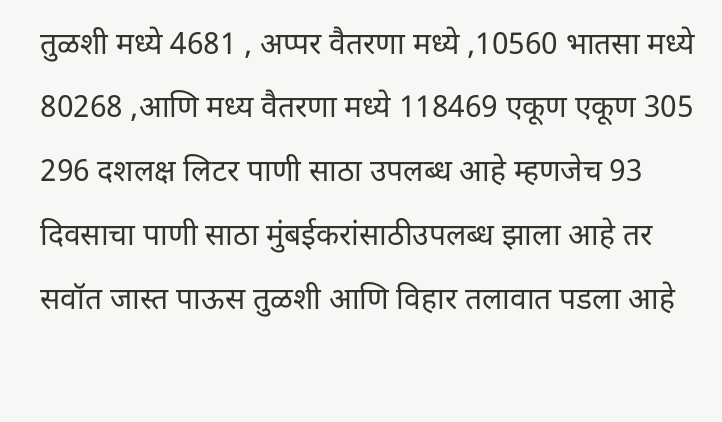तुळशी मध्ये 4681 , अप्पर वैतरणा मध्ये ,10560 भातसा मध्ये 80268 ,आणि मध्य वैतरणा मध्ये 118469 एकूण एकूण 305 296 दशलक्ष लिटर पाणी साठा उपलब्ध आहे म्हणजेच 93 दिवसाचा पाणी साठा मुंबईकरांसाठीउपलब्ध झाला आहे तर सवॉत जास्त पाऊस तुळशी आणि विहार तलावात पडला आहे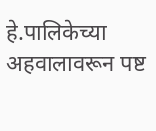हे.पालिकेच्या अहवालावरून पष्ट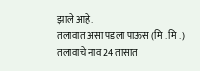झाले आहे.
तलावात असा पडला पाऊस (मि . मि . )
तलावाचे नाव 24 तासात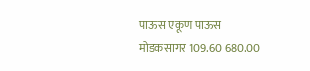पाऊस एकूण पाऊस
मोडकसागर 109.60 680.00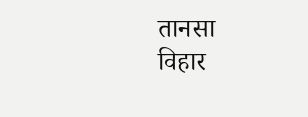तानसा
विहार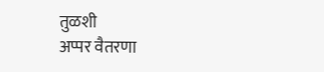तुळशी
अप्पर वैतरणा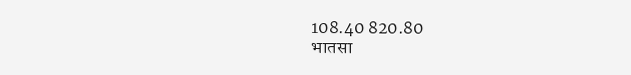108.40 820.80
भातसा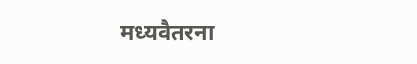मध्यवैतरना